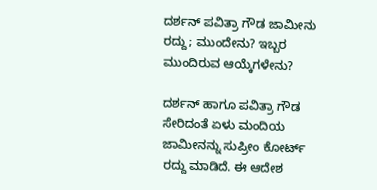ದರ್ಶನ್ ಪವಿತ್ರಾ ಗೌಡ ಜಾಮೀನು ರದ್ದು; ಮುಂದೇನು? ಇಬ್ಬರ ಮುಂದಿರುವ ಆಯ್ಕೆಗಳೇನು?

ದರ್ಶನ್ ಹಾಗೂ ಪವಿತ್ರಾ ಗೌಡ ಸೇರಿದಂತೆ ಏಳು ಮಂದಿಯ ಜಾಮೀನನ್ನು ಸುಪ್ರೀಂ ಕೋರ್ಟ್ ರದ್ದು ಮಾಡಿದೆ. ಈ ಆದೇಶ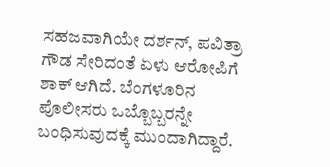ಸಹಜವಾಗಿಯೇ ದರ್ಶನ್, ಪವಿತ್ರಾ ಗೌಡ ಸೇರಿದಂತೆ ಏಳು ಆರೋಪಿಗೆ ಶಾಕ್ ಆಗಿದೆ. ಬೆಂಗಳೂರಿನ ಪೊಲೀಸರು ಒಬ್ಬೊಬ್ಬರನ್ನೇ ಬಂಧಿಸುವುದಕ್ಕೆ ಮುಂದಾಗಿದ್ದಾರೆ.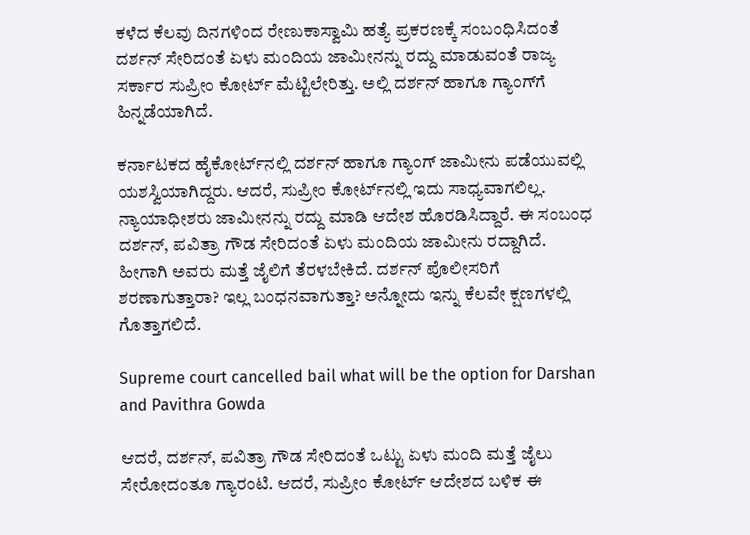ಕಳೆದ ಕೆಲವು ದಿನಗಳಿಂದ ರೇಣುಕಾಸ್ವಾಮಿ ಹತ್ಯೆ ಪ್ರಕರಣಕ್ಕೆ ಸಂಬಂಧಿಸಿದಂತೆ ದರ್ಶನ್ ಸೇರಿದಂತೆ ಏಳು ಮಂದಿಯ ಜಾಮೀನನ್ನು ರದ್ದು ಮಾಡುವಂತೆ ರಾಜ್ಯ ಸರ್ಕಾರ ಸುಪ್ರೀಂ ಕೋರ್ಟ್ ಮೆಟ್ಟಿಲೇರಿತ್ತು. ಅಲ್ಲಿ ದರ್ಶನ್‌ ಹಾಗೂ ಗ್ಯಾಂಗ್‌ಗೆ ಹಿನ್ನಡೆಯಾಗಿದೆ.

ಕರ್ನಾಟಕದ ಹೈಕೋರ್ಟ್‌ನಲ್ಲಿ ದರ್ಶನ್ ಹಾಗೂ ಗ್ಯಾಂಗ್ ಜಾಮೀನು ಪಡೆಯುವಲ್ಲಿ ಯಶಸ್ವಿಯಾಗಿದ್ದರು. ಆದರೆ, ಸುಪ್ರೀಂ ಕೋರ್ಟ್‌ನಲ್ಲಿ ಇದು ಸಾಧ್ಯವಾಗಲಿಲ್ಲ. ನ್ಯಾಯಾಧೀಶರು ಜಾಮೀನನ್ನು ರದ್ದು ಮಾಡಿ ಆದೇಶ ಹೊರಡಿಸಿದ್ದಾರೆ. ಈ ಸಂಬಂಧ ದರ್ಶನ್, ಪವಿತ್ರಾ ಗೌಡ ಸೇರಿದಂತೆ ಏಳು ಮಂದಿಯ ಜಾಮೀನು ರದ್ದಾಗಿದೆ. ಹೀಗಾಗಿ ಅವರು ಮತ್ತೆ ಜೈಲಿಗೆ ತೆರಳಬೇಕಿದೆ. ದರ್ಶನ್ ಪೊಲೀಸರಿಗೆ ಶರಣಾಗುತ್ತಾರಾ? ಇಲ್ಲ ಬಂಧನವಾಗುತ್ತಾ? ಅನ್ನೋದು ಇನ್ನು ಕೆಲವೇ ಕ್ಷಣಗಳಲ್ಲಿ ಗೊತ್ತಾಗಲಿದೆ.

Supreme court cancelled bail what will be the option for Darshan and Pavithra Gowda

ಆದರೆ, ದರ್ಶನ್, ಪವಿತ್ರಾ ಗೌಡ ಸೇರಿದಂತೆ ಒಟ್ಟು ಏಳು ಮಂದಿ ಮತ್ತೆ ಜೈಲು ಸೇರೋದಂತೂ ಗ್ಯಾರಂಟಿ. ಆದರೆ, ಸುಪ್ರೀಂ ಕೋರ್ಟ್‌ ಆದೇಶದ ಬಳಿಕ ಈ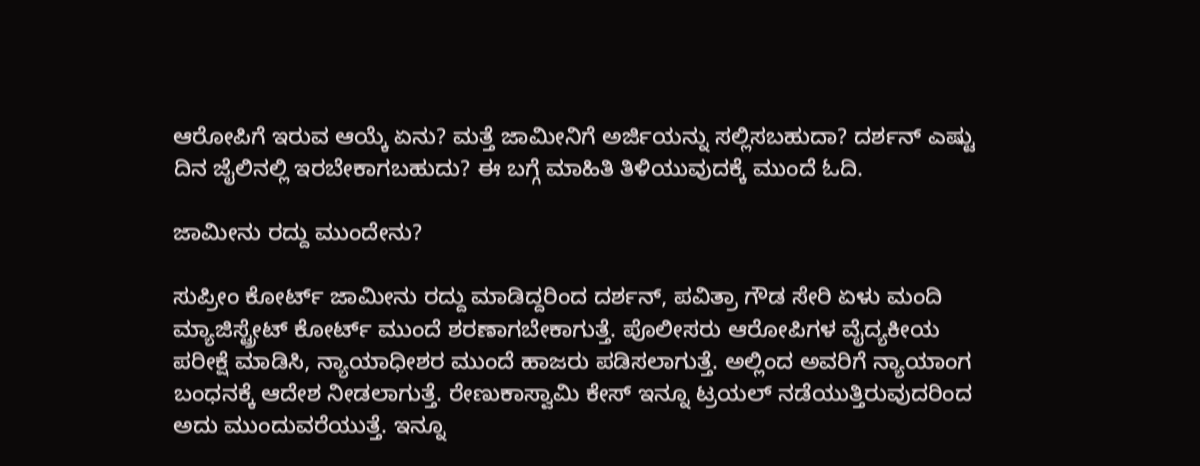ಆರೋಪಿಗೆ ಇರುವ ಆಯ್ಕೆ ಏನು? ಮತ್ತೆ ಜಾಮೀನಿಗೆ ಅರ್ಜಿಯನ್ನು ಸಲ್ಲಿಸಬಹುದಾ? ದರ್ಶನ್ ಎಷ್ಟು ದಿನ ಜೈಲಿನಲ್ಲಿ ಇರಬೇಕಾಗಬಹುದು? ಈ ಬಗ್ಗೆ ಮಾಹಿತಿ ತಿಳಿಯುವುದಕ್ಕೆ ಮುಂದೆ ಓದಿ.

ಜಾಮೀನು ರದ್ದು ಮುಂದೇನು?

ಸುಪ್ರೀಂ ಕೋರ್ಟ್ ಜಾಮೀನು ರದ್ದು ಮಾಡಿದ್ದರಿಂದ ದರ್ಶನ್, ಪವಿತ್ರಾ ಗೌಡ ಸೇರಿ ಏಳು ಮಂದಿ ಮ್ಯಾಜಿಸ್ಟ್ರೇಟ್ ಕೋರ್ಟ್‌ ಮುಂದೆ ಶರಣಾಗಬೇಕಾಗುತ್ತೆ. ಪೊಲೀಸರು ಆರೋಪಿಗಳ ವೈದ್ಯಕೀಯ ಪರೀಕ್ಷೆ ಮಾಡಿಸಿ, ನ್ಯಾಯಾಧೀಶರ ಮುಂದೆ ಹಾಜರು ಪಡಿಸಲಾಗುತ್ತೆ. ಅಲ್ಲಿಂದ ಅವರಿಗೆ ನ್ಯಾಯಾಂಗ ಬಂಧನಕ್ಕೆ ಆದೇಶ ನೀಡಲಾಗುತ್ತೆ. ರೇಣುಕಾಸ್ವಾಮಿ ಕೇಸ್ ಇನ್ನೂ ಟ್ರಯಲ್ ನಡೆಯುತ್ತಿರುವುದರಿಂದ ಅದು ಮುಂದುವರೆಯುತ್ತೆ. ಇನ್ನೂ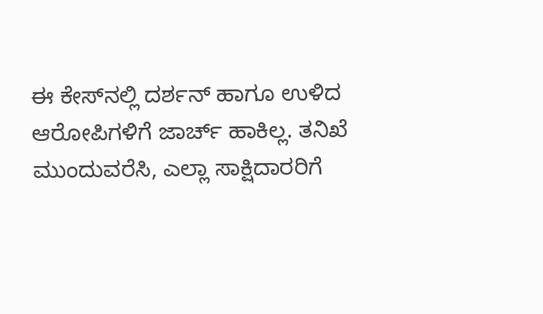ಈ ಕೇಸ್‌ನಲ್ಲಿ ದರ್ಶನ್ ಹಾಗೂ ಉಳಿದ ಆರೋಪಿಗಳಿಗೆ ಜಾರ್ಚ್ ಹಾಕಿಲ್ಲ. ತನಿಖೆ ಮುಂದುವರೆಸಿ, ಎಲ್ಲಾ ಸಾಕ್ಷಿದಾರರಿಗೆ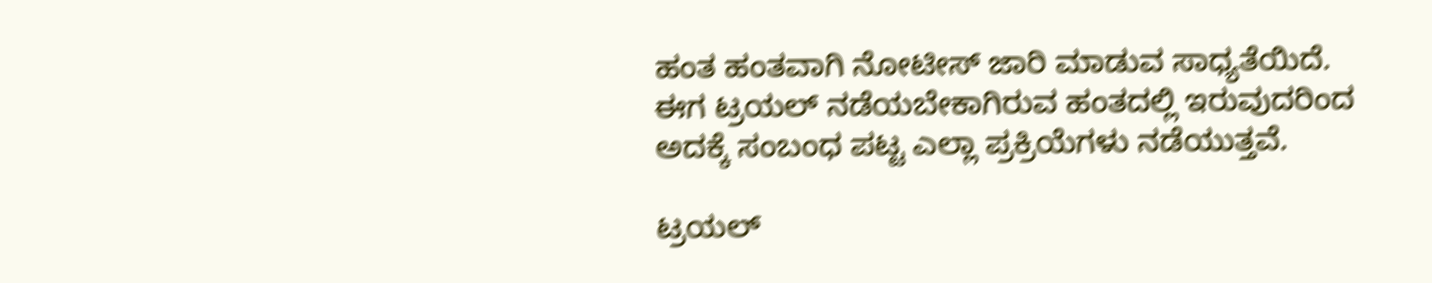ಹಂತ ಹಂತವಾಗಿ ನೋಟೀಸ್ ಜಾರಿ ಮಾಡುವ ಸಾಧ್ಯತೆಯಿದೆ. ಈಗ ಟ್ರಯಲ್ ನಡೆಯಬೇಕಾಗಿರುವ ಹಂತದಲ್ಲಿ ಇರುವುದರಿಂದ ಅದಕ್ಕೆ ಸಂಬಂಧ ಪಟ್ಟ ಎಲ್ಲಾ ಪ್ರಕ್ರಿಯೆಗಳು ನಡೆಯುತ್ತವೆ.

ಟ್ರಯಲ್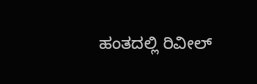ಹಂತದಲ್ಲಿ ರಿವೀಲ್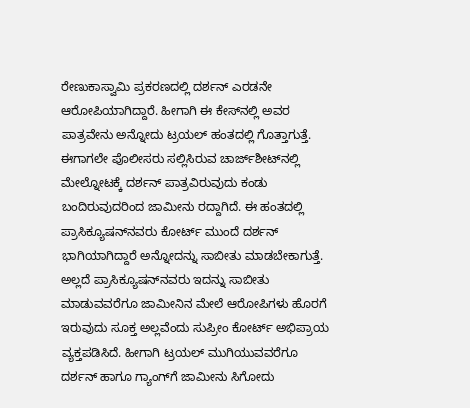ರೇಣುಕಾಸ್ವಾಮಿ ಪ್ರಕರಣದಲ್ಲಿ ದರ್ಶನ್ ಎರಡನೇ ಆರೋಪಿಯಾಗಿದ್ದಾರೆ. ಹೀಗಾಗಿ ಈ ಕೇಸ್‌ನಲ್ಲಿ ಅವರ ಪಾತ್ರವೇನು ಅನ್ನೋದು ಟ್ರಯಲ್ ಹಂತದಲ್ಲಿ ಗೊತ್ತಾಗುತ್ತೆ. ಈಗಾಗಲೇ ಪೊಲೀಸರು ಸಲ್ಲಿಸಿರುವ ಚಾರ್ಜ್‌ಶೀಟ್‌ನಲ್ಲಿ ಮೇಲ್ನೋಟಕ್ಕೆ ದರ್ಶನ್ ಪಾತ್ರವಿರುವುದು ಕಂಡು ಬಂದಿರುವುದರಿಂದ ಜಾಮೀನು ರದ್ದಾಗಿದೆ. ಈ ಹಂತದಲ್ಲಿ ಪ್ರಾಸಿಕ್ಯೂಷನ್‌ನವರು ಕೋರ್ಟ್ ಮುಂದೆ ದರ್ಶನ್ ಭಾಗಿಯಾಗಿದ್ದಾರೆ ಅನ್ನೋದನ್ನು ಸಾಬೀತು ಮಾಡಬೇಕಾಗುತ್ತೆ. ಅಲ್ಲದೆ ಪ್ರಾಸಿಕ್ಯೂಷನ್‌ನವರು ಇದನ್ನು ಸಾಬೀತು ಮಾಡುವವರೆಗೂ ಜಾಮೀನಿನ ಮೇಲೆ ಆರೋಪಿಗಳು ಹೊರಗೆ ಇರುವುದು ಸೂಕ್ತ ಅಲ್ಲವೆಂದು ಸುಪ್ರೀಂ ಕೋರ್ಟ್ ಅಭಿಪ್ರಾಯ ವ್ಯಕ್ತಪಡಿಸಿದೆ. ಹೀಗಾಗಿ ಟ್ರಯಲ್ ಮುಗಿಯುವವರೆಗೂ ದರ್ಶನ್‌ ಹಾಗೂ ಗ್ಯಾಂಗ್‌ಗೆ ಜಾಮೀನು ಸಿಗೋದು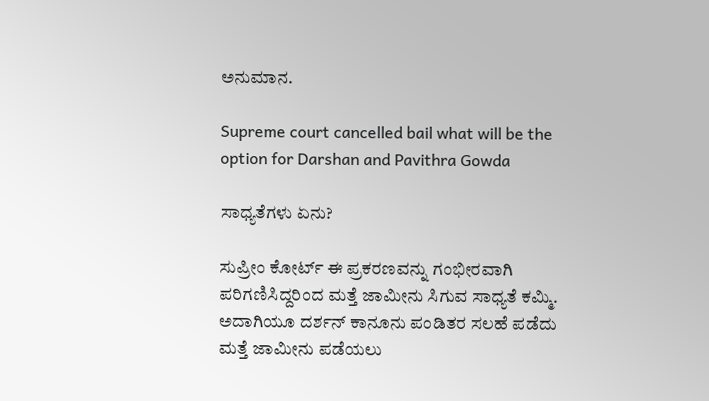ಅನುಮಾನ.

Supreme court cancelled bail what will be the option for Darshan and Pavithra Gowda

ಸಾಧ್ಯತೆಗಳು ಏನು?

ಸುಪ್ರೀಂ ಕೋರ್ಟ್ ಈ ಪ್ರಕರಣವನ್ನು ಗಂಭೀರವಾಗಿ ಪರಿಗಣಿಸಿದ್ದರಿಂದ ಮತ್ತೆ ಜಾಮೀನು ಸಿಗುವ ಸಾಧ್ಯತೆ ಕಮ್ಮಿ. ಅದಾಗಿಯೂ ದರ್ಶನ್ ಕಾನೂನು ಪಂಡಿತರ ಸಲಹೆ ಪಡೆದು ಮತ್ತೆ ಜಾಮೀನು ಪಡೆಯಲು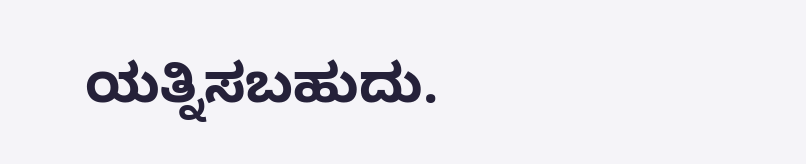ಯತ್ನಿಸಬಹುದು.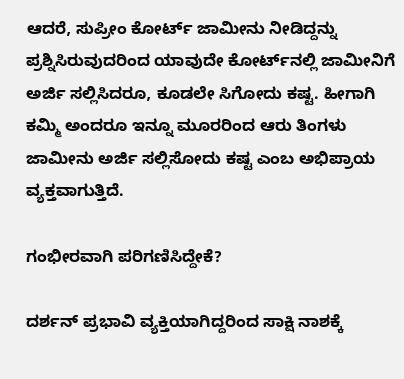ಆದರೆ, ಸುಪ್ರೀಂ ಕೋರ್ಟ್‌ ಜಾಮೀನು ನೀಡಿದ್ದನ್ನು ಪ್ರಶ್ನಿಸಿರುವುದರಿಂದ ಯಾವುದೇ ಕೋರ್ಟ್‌ನಲ್ಲಿ ಜಾಮೀನಿಗೆ ಅರ್ಜಿ ಸಲ್ಲಿಸಿದರೂ, ಕೂಡಲೇ ಸಿಗೋದು ಕಷ್ಟ. ಹೀಗಾಗಿ ಕಮ್ಮಿ ಅಂದರೂ ಇನ್ನೂ ಮೂರರಿಂದ ಆರು ತಿಂಗಳು ಜಾಮೀನು ಅರ್ಜಿ ಸಲ್ಲಿಸೋದು ಕಷ್ಟ ಎಂಬ ಅಭಿಪ್ರಾಯ ವ್ಯಕ್ತವಾಗುತ್ತಿದೆ.

ಗಂಭೀರವಾಗಿ ಪರಿಗಣಿಸಿದ್ದೇಕೆ?

ದರ್ಶನ್ ಪ್ರಭಾವಿ ವ್ಯಕ್ತಿಯಾಗಿದ್ದರಿಂದ ಸಾಕ್ಷಿ ನಾಶಕ್ಕೆ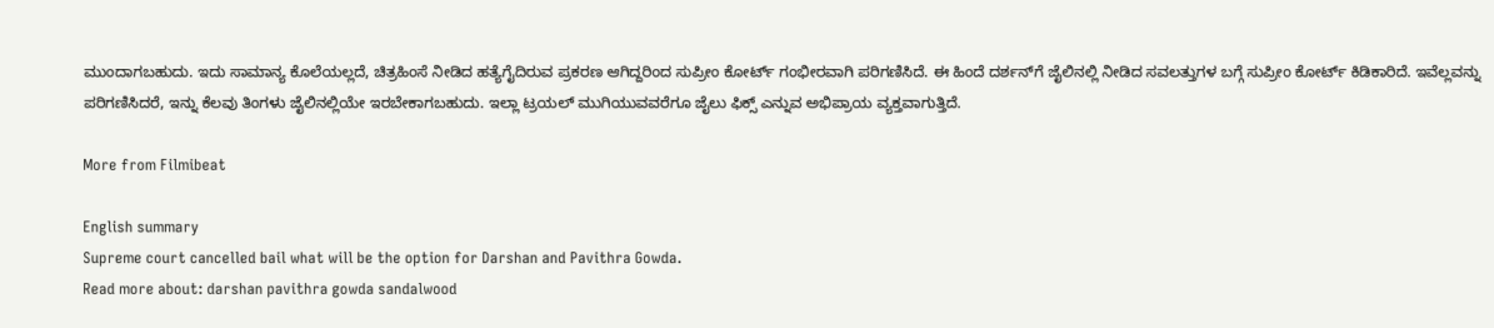ಮುಂದಾಗಬಹುದು. ಇದು ಸಾಮಾನ್ಯ ಕೊಲೆಯಲ್ಲದೆ, ಚಿತ್ರಹಿಂಸೆ ನೀಡಿದ ಹತ್ಯೆಗೈದಿರುವ ಪ್ರಕರಣ ಆಗಿದ್ದರಿಂದ ಸುಪ್ರೀಂ ಕೋರ್ಟ್ ಗಂಭೀರವಾಗಿ ಪರಿಗಣಿಸಿದೆ. ಈ ಹಿಂದೆ ದರ್ಶನ್‌ಗೆ ಜೈಲಿನಲ್ಲಿ ನೀಡಿದ ಸವಲತ್ತುಗಳ ಬಗ್ಗೆ ಸುಪ್ರೀಂ ಕೋರ್ಟ್‌ ಕಿಡಿಕಾರಿದೆ. ಇವೆಲ್ಲವನ್ನು ಪರಿಗಣಿಸಿದರೆ, ಇನ್ನು ಕೆಲವು ತಿಂಗಳು ಜೈಲಿನಲ್ಲಿಯೇ ಇರಬೇಕಾಗಬಹುದು. ಇಲ್ಲಾ ಟ್ರಯಲ್ ಮುಗಿಯುವವರೆಗೂ ಜೈಲು ಫಿಕ್ಸ್ ಎನ್ನುವ ಅಭಿಪ್ರಾಯ ವ್ಯಕ್ತವಾಗುತ್ತಿದೆ.

More from Filmibeat

English summary
Supreme court cancelled bail what will be the option for Darshan and Pavithra Gowda.
Read more about: darshan pavithra gowda sandalwood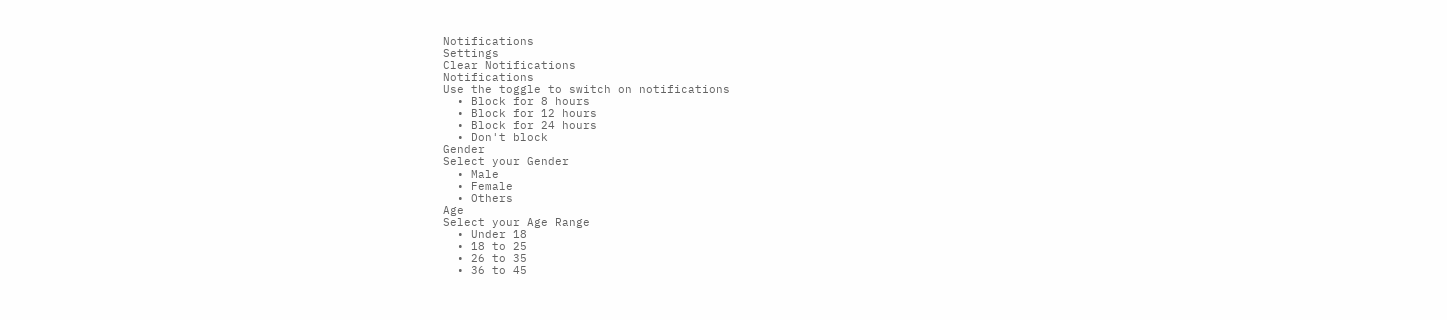Notifications
Settings
Clear Notifications
Notifications
Use the toggle to switch on notifications
  • Block for 8 hours
  • Block for 12 hours
  • Block for 24 hours
  • Don't block
Gender
Select your Gender
  • Male
  • Female
  • Others
Age
Select your Age Range
  • Under 18
  • 18 to 25
  • 26 to 35
  • 36 to 45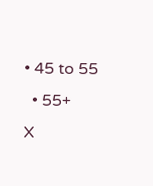• 45 to 55
  • 55+
X